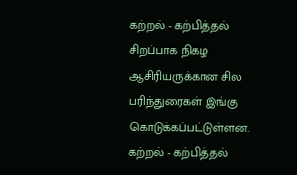கற்றல் - கற்பித்தல் சிறப்பாக நிகழ ஆசிரியருக்கான சில பரிந்துரைகள் இங்கு கொடுக்கப்பட்டுள்ளன. கற்றல் - கற்பித்தல்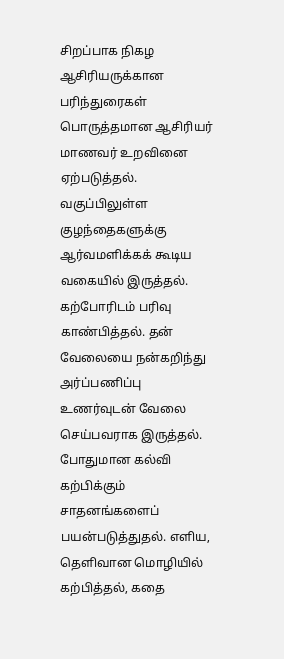சிறப்பாக நிகழ ஆசிரியருக்கான பரிந்துரைகள் பொருத்தமான ஆசிரியர் மாணவர் உறவினை ஏற்படுத்தல். வகுப்பிலுள்ள குழந்தைகளுக்கு ஆர்வமளிக்கக் கூடிய வகையில் இருத்தல். கற்போரிடம் பரிவு காண்பித்தல். தன் வேலையை நன்கறிந்து அர்ப்பணிப்பு உணர்வுடன் வேலை செய்பவராக இருத்தல். போதுமான கல்வி கற்பிக்கும் சாதனங்களைப் பயன்படுத்துதல். எளிய, தெளிவான மொழியில் கற்பித்தல், கதை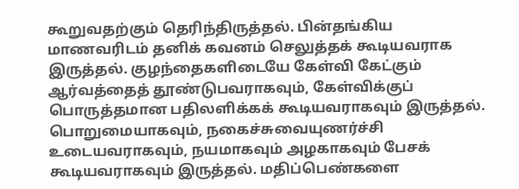கூறுவதற்கும் தெரிந்திருத்தல். பின்தங்கிய மாணவரிடம் தனிக் கவனம் செலுத்தக் கூடியவராக இருத்தல். குழந்தைகளிடையே கேள்வி கேட்கும் ஆர்வத்தைத் தூண்டுபவராகவும், கேள்விக்குப் பொருத்தமான பதிலளிக்கக் கூடியவராகவும் இருத்தல். பொறுமையாகவும், நகைச்சுவையுணர்ச்சி உடையவராகவும், நயமாகவும் அழகாகவும் பேசக் கூடியவராகவும் இருத்தல். மதிப்பெண்களை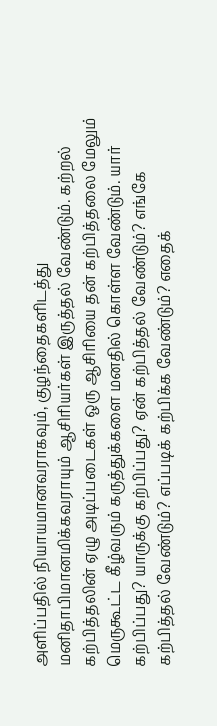அளிப்பதில் நியாயமானவராகவும், குழந்தைகளிடத்து மனிதாபிமானமிக்கவராயும் ஆசிரியர்கள் இருத்தல் வேண்டும். கற்றல் கற்பித்தலின் ஏழு அடிப்படைகள் ஒரு ஆசிரியை தன் கற்பித்தலை மேலும் மெருகூட்ட கீழ்வரும் கருத்துக்களை மனதில் கொள்ள வேண்டும். யார் கற்பிப்பது? யாருக்கு கற்பிப்பது? ஏன் கற்பித்தல் வேண்டும்? எங்கே கற்பித்தல் வேண்டும்? எப்படிக் கற்பிக்க வேண்டும்? எதைக்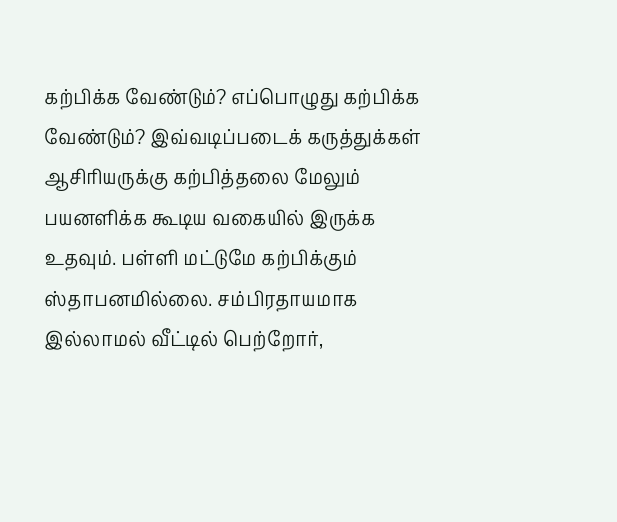கற்பிக்க வேண்டும்? எப்பொழுது கற்பிக்க வேண்டும்? இவ்வடிப்படைக் கருத்துக்கள் ஆசிரியருக்கு கற்பித்தலை மேலும் பயனளிக்க கூடிய வகையில் இருக்க உதவும். பள்ளி மட்டுமே கற்பிக்கும் ஸ்தாபனமில்லை. சம்பிரதாயமாக இல்லாமல் வீட்டில் பெற்றோர்,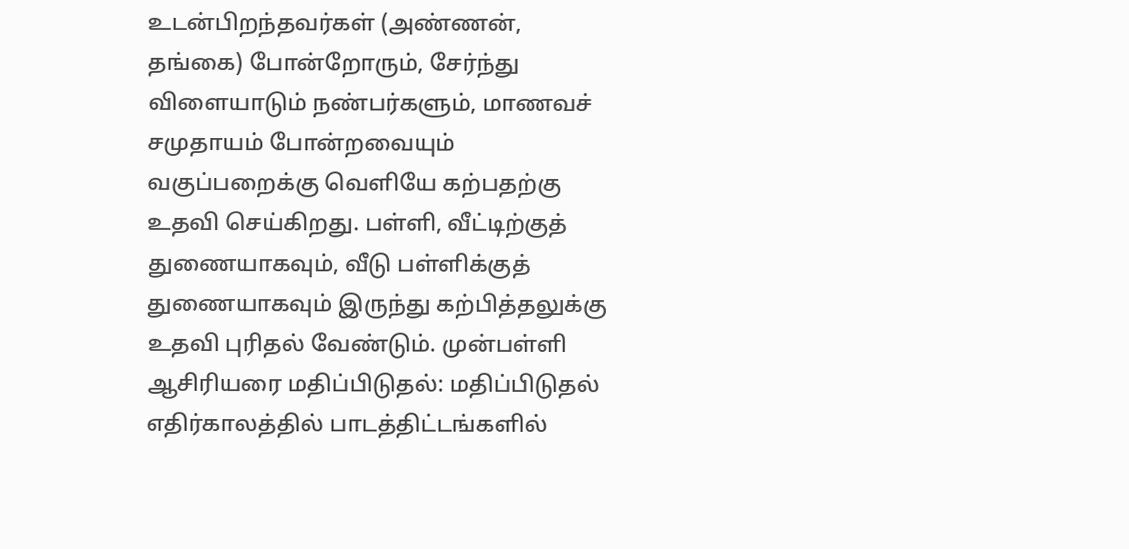உடன்பிறந்தவர்கள் (அண்ணன், தங்கை) போன்றோரும், சேர்ந்து விளையாடும் நண்பர்களும், மாணவச் சமுதாயம் போன்றவையும் வகுப்பறைக்கு வெளியே கற்பதற்கு உதவி செய்கிறது. பள்ளி, வீட்டிற்குத் துணையாகவும், வீடு பள்ளிக்குத் துணையாகவும் இருந்து கற்பித்தலுக்கு உதவி புரிதல் வேண்டும். முன்பள்ளி ஆசிரியரை மதிப்பிடுதல்: மதிப்பிடுதல் எதிர்காலத்தில் பாடத்திட்டங்களில்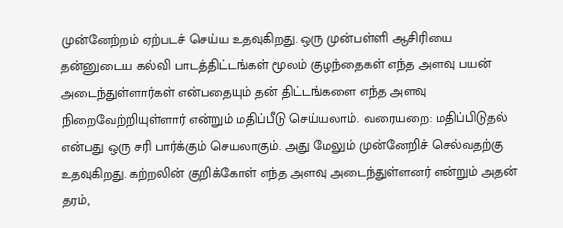முன்னேற்றம் ஏற்படச் செய்ய உதவுகிறது. ஒரு முன்பள்ளி ஆசிரியை தன்னுடைய கல்வி பாடத்திட்டங்கள் மூலம் குழந்தைகள் எந்த அளவு பயன் அடைந்துள்ளார்கள் என்பதையும் தன் திட்டங்களை எந்த அளவு நிறைவேற்றியுள்ளார் என்றும் மதிப்பீடு செய்யலாம். வரையறை: மதிப்பிடுதல் என்பது ஒரு சரி பார்க்கும் செயலாகும். அது மேலும் முன்னேறிச் செல்வதற்கு உதவுகிறது. கற்றலின் குறிக்கோள் எந்த அளவு அடைந்துள்ளனர் என்றும் அதன் தரம்,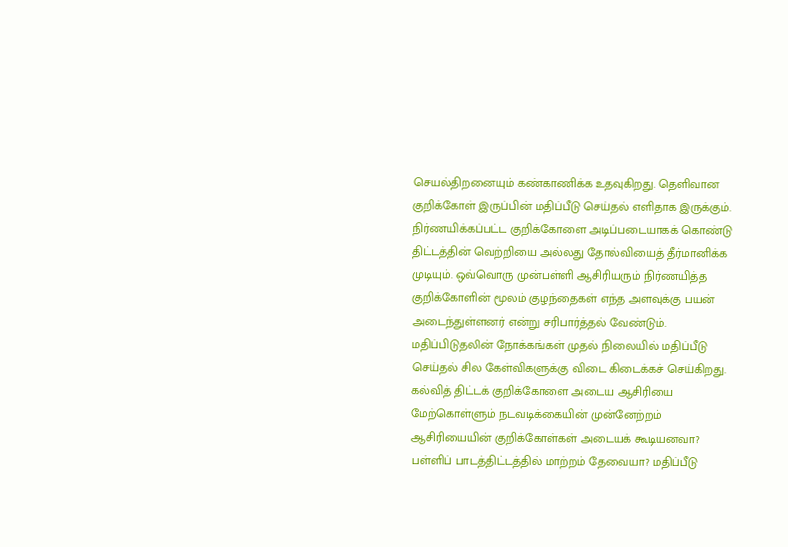செயல்திறனையும் கண்காணிக்க உதவுகிறது. தெளிவான குறிக்கோள் இருப்பின் மதிப்பீடு செய்தல் எளிதாக இருக்கும். நிர்ணயிக்கப்பட்ட குறிக்கோளை அடிப்படையாகக் கொண்டு திட்டத்தின் வெற்றியை அல்லது தோல்வியைத் தீர்மானிக்க முடியும். ஒவ்வொரு முன்பள்ளி ஆசிரியரும் நிர்ணயித்த குறிக்கோளின் மூலம் குழந்தைகள் எந்த அளவுக்கு பயன் அடைந்துள்ளனர் என்று சரிபார்த்தல் வேண்டும். மதிப்பிடுதலின் நோக்கங்கள் முதல் நிலையில் மதிப்பீடு செய்தல் சில கேள்விகளுக்கு விடை கிடைக்கச் செய்கிறது. கல்வித் திட்டக் குறிக்கோளை அடைய ஆசிரியை மேற்கொள்ளும் நடவடிக்கையின் முன்னேற்றம் ஆசிரியையின் குறிக்கோள்கள் அடையக் கூடியனவா? பள்ளிப் பாடத்திட்டத்தில் மாற்றம் தேவையா? மதிப்பீடு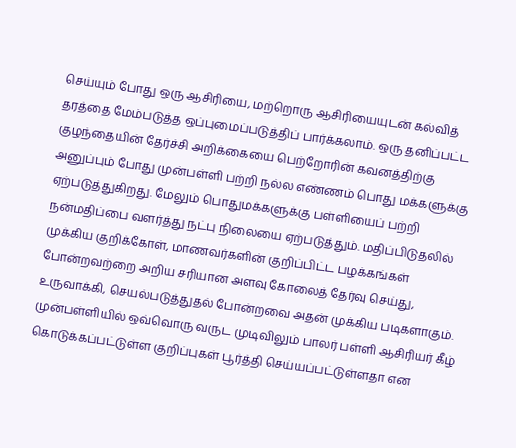செய்யும் போது ஒரு ஆசிரியை, மற்றொரு ஆசிரியையுடன் கல்வித் தரத்தை மேம்படுத்த ஒப்புமைப்படுத்திப் பார்க்கலாம். ஒரு தனிப்பட்ட குழந்தையின் தேர்ச்சி அறிக்கையை பெற்றோரின் கவனத்திற்கு அனுப்பும் போது முன்பள்ளி பற்றி நல்ல எண்ணம் பொது மக்களுக்கு ஏற்படுத்துகிறது. மேலும் பொதுமக்களுக்கு பள்ளியைப் பற்றி நன்மதிப்பை வளர்த்து நட்பு நிலையை ஏற்படுத்தும். மதிப்பிடுதலில் முக்கிய குறிக்கோள், மாணவர்களின் குறிப்பிட்ட பழக்கங்கள் போன்றவற்றை அறிய சரியான அளவு கோலைத் தேர்வு செய்து, உருவாக்கி, செயல்படுத்துதல் போன்றவை அதன் முக்கிய படிகளாகும். முன்பள்ளியில் ஒவ்வொரு வருட முடிவிலும் பாலர் பள்ளி ஆசிரியர் கீழ் கொடுக்கப்பட்டுள்ள குறிப்புகள் பூர்த்தி செய்யப்பட்டுள்ளதா என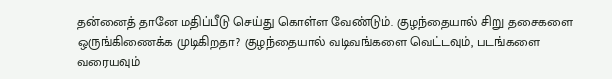தன்னைத் தானே மதிப்பீடு செய்து கொள்ள வேண்டும். குழந்தையால் சிறு தசைகளை ஒருங்கிணைக்க முடிகிறதா? குழந்தையால் வடிவங்களை வெட்டவும், படங்களை வரையவும்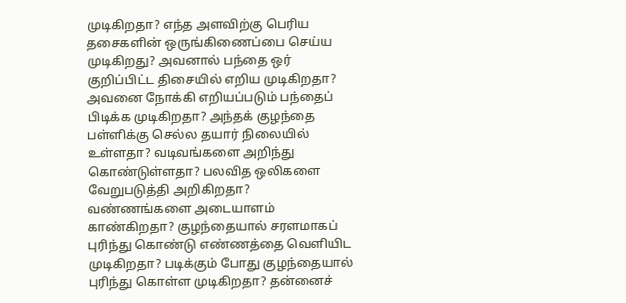முடிகிறதா? எந்த அளவிற்கு பெரிய தசைகளின் ஒருங்கிணைப்பை செய்ய முடிகிறது? அவனால் பந்தை ஒர் குறிப்பிட்ட திசையில் எறிய முடிகிறதா? அவனை நோக்கி எறியப்படும் பந்தைப் பிடிக்க முடிகிறதா? அந்தக் குழந்தை பள்ளிக்கு செல்ல தயார் நிலையில் உள்ளதா? வடிவங்களை அறிந்து கொண்டுள்ளதா? பலவித ஒலிகளை வேறுபடுத்தி அறிகிறதா? வண்ணங்களை அடையாளம் காண்கிறதா? குழந்தையால் சரளமாகப் புரிந்து கொண்டு எண்ணத்தை வெளியிட முடிகிறதா? படிக்கும் போது குழந்தையால் புரிந்து கொள்ள முடிகிறதா? தன்னைச்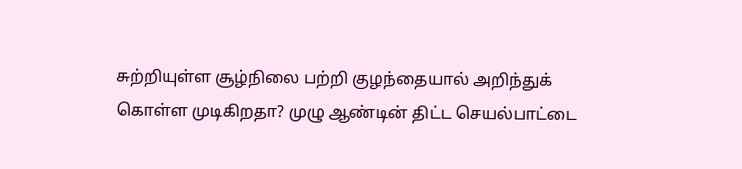சுற்றியுள்ள சூழ்நிலை பற்றி குழந்தையால் அறிந்துக் கொள்ள முடிகிறதா? முழு ஆண்டின் திட்ட செயல்பாட்டை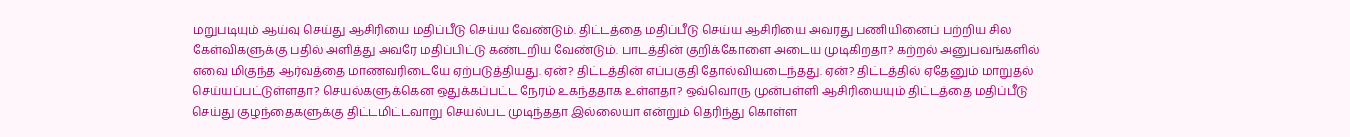மறுபடியும் ஆய்வு செய்து ஆசிரியை மதிப்பீடு செய்ய வேண்டும். திட்டத்தை மதிப்பீடு செய்ய ஆசிரியை அவரது பணியினைப் பற்றிய சில கேள்விகளுக்கு பதில் அளித்து அவரே மதிப்பிட்டு கண்டறிய வேண்டும். பாடத்தின் குறிக்கோளை அடைய முடிகிறதா? கற்றல் அனுபவங்களில் எவை மிகுந்த ஆர்வத்தை மாணவரிடையே ஏற்படுத்தியது. ஏன்? திட்டத்தின் எப்பகுதி தோல்வியடைந்தது. ஏன்? திட்டத்தில் ஏதேனும் மாறுதல் செய்யப்பட்டுள்ளதா? செயல்களுக்கென ஒதுக்கப்பட்ட நேரம் உகந்ததாக உள்ளதா? ஒவ்வொரு முன்பள்ளி ஆசிரியையும் திட்டத்தை மதிப்பீடு செய்து குழந்தைகளுக்கு திட்டமிட்டவாறு செயல்பட முடிந்ததா இல்லையா என்றும் தெரிந்து கொள்ள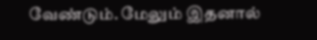வேண்டும். மேலும் இதனால்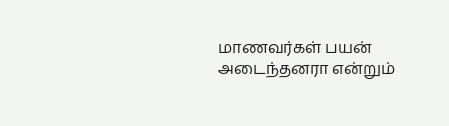மாணவர்கள் பயன் அடைந்தனரா என்றும்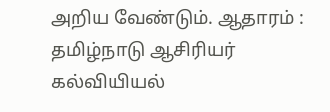அறிய வேண்டும். ஆதாரம் : தமிழ்நாடு ஆசிரியர் கல்வியியல்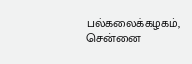பல்கலைக்கழகம், சென்னை